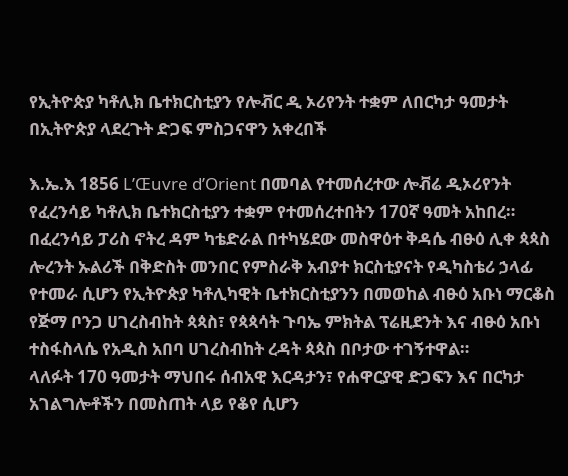የኢትዮጵያ ካቶሊክ ቤተክርስቲያን የሎቭር ዲ ኦሪየንት ተቋም ለበርካታ ዓመታት በኢትዮጵያ ላደረጉት ድጋፍ ምስጋናዋን አቀረበች

እ.ኤ.እ 1856 L’Œuvre d’Orient በመባል የተመሰረተው ሎቭሬ ዲኦሪየንት የፈረንሳይ ካቶሊክ ቤተክርስቲያን ተቋም የተመሰረተበትን 170ኛ ዓመት አከበረ። በፈረንሳይ ፓሪስ ኖትረ ዳም ካቴድራል በተካሄደው መስዋዕተ ቅዳሴ ብፁዕ ሊቀ ጳጳስ ሎረንት ኡልሪች በቅድስት መንበር የምስራቅ አብያተ ክርስቲያናት የዲካስቴሪ ኃላፊ የተመራ ሲሆን የኢትዮጵያ ካቶሊካዊት ቤተክርስቲያንን በመወከል ብፁዕ አቡነ ማርቆስ የጅማ ቦንጋ ሀገረስብከት ጳጳስ፣ የጳጳሳት ጉባኤ ምክትል ፕሬዚደንት እና ብፁዕ አቡነ ተስፋስላሴ የአዲስ አበባ ሀገረስብከት ረዳት ጳጳስ በቦታው ተገኝተዋል።
ላለፉት 170 ዓመታት ማህበሩ ሰብአዊ እርዳታን፣ የሐዋርያዊ ድጋፍን እና በርካታ አገልግሎቶችን በመስጠት ላይ የቆየ ሲሆን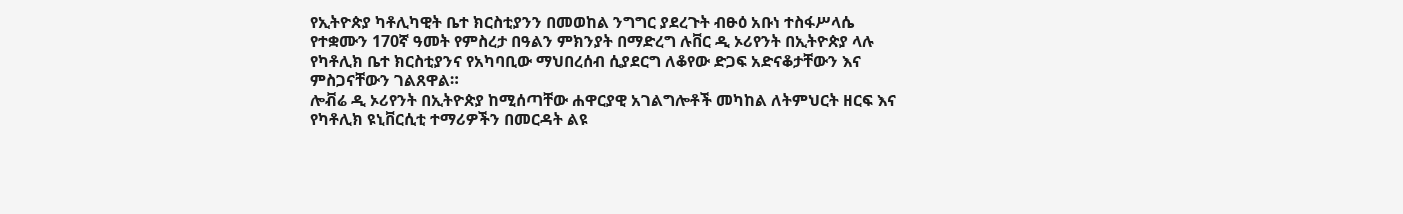የኢትዮጵያ ካቶሊካዊት ቤተ ክርስቲያንን በመወከል ንግግር ያደረጉት ብፁዕ አቡነ ተስፋሥላሴ የተቋሙን 170ኛ ዓመት የምስረታ በዓልን ምክንያት በማድረግ ሉቨር ዲ ኦሪየንት በኢትዮጵያ ላሉ የካቶሊክ ቤተ ክርስቲያንና የአካባቢው ማህበረሰብ ሲያደርግ ለቆየው ድጋፍ አድናቆታቸውን እና ምስጋናቸውን ገልጸዋል።
ሎቭሬ ዲ ኦሪየንት በኢትዮጵያ ከሚሰጣቸው ሐዋርያዊ አገልግሎቶች መካከል ለትምህርት ዘርፍ እና የካቶሊክ ዩኒቨርሲቲ ተማሪዎችን በመርዳት ልዩ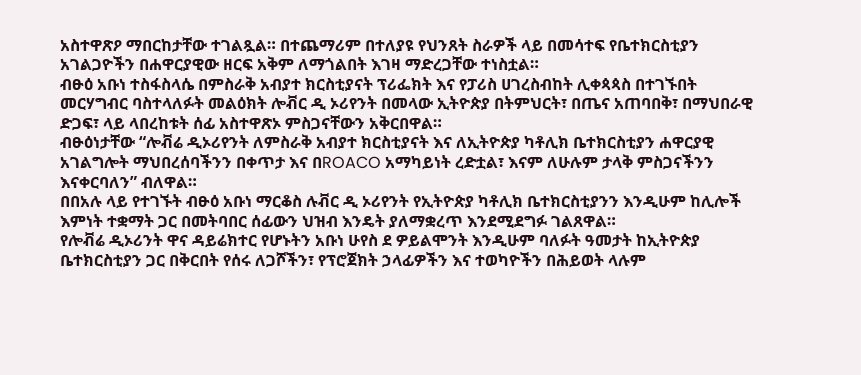አስተዋጽዖ ማበርከታቸው ተገልጿል። በተጨማሪም በተለያዩ የህንጸት ስራዎች ላይ በመሳተፍ የቤተክርስቲያን አገልጋዮችን በሐዋርያዊው ዘርፍ አቅም ለማጎልበት እገዛ ማድረጋቸው ተነስቷል።
ብፁዕ አቡነ ተስፋስላሴ በምስራቅ አብያተ ክርስቲያናት ፕሪፌክት እና የፓሪስ ሀገረስብከት ሊቀጳጳስ በተገኙበት መርሃግብር ባስተላለፉት መልዕክት ሎቭር ዲ ኦሪየንት በመላው ኢትዮጵያ በትምህርት፣ በጤና አጠባበቅ፣ በማህበራዊ ድጋፍ፣ ላይ ላበረከቱት ሰፊ አስተዋጽኦ ምስጋናቸውን አቅርበዋል።
ብፁዕነታቸው “ሎቭሬ ዲኦሪየንት ለምስራቅ አብያተ ክርስቲያናት እና ለኢትዮጵያ ካቶሊክ ቤተክርስቲያን ሐዋርያዊ አገልግሎት ማህበረሰባችንን በቀጥታ እና በROACO አማካይነት ረድቷል፣ እናም ለሁሉም ታላቅ ምስጋናችንን እናቀርባለን” ብለዋል።
በበአሉ ላይ የተገኙት ብፁዕ አቡነ ማርቆስ ሉቭር ዲ ኦሪየንት የኢትዮጵያ ካቶሊክ ቤተክርስቲያንን እንዲሁም ከሊሎች እምነት ተቋማት ጋር በመትባበር ሰፊውን ህዝብ እንዴት ያለማቋረጥ እንደሚደግፉ ገልጸዋል።
የሎቭሬ ዲኦሪንት ዋና ዳይሬክተር የሆኑትን አቡነ ሁየስ ደ ዎይልሞንት እንዲሁም ባለፉት ዓመታት ከኢትዮጵያ ቤተክርስቲያን ጋር በቅርበት የሰሩ ለጋሾችን፣ የፕሮጀክት ኃላፊዎችን እና ተወካዮችን በሕይወት ላሉም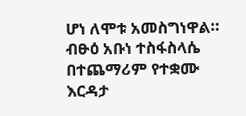ሆነ ለሞቱ አመስግነዋል።
ብፁዕ አቡነ ተስፋስላሴ በተጨማሪም የተቋሙ እርዳታ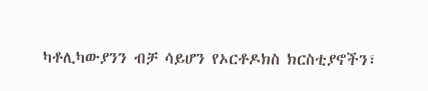ካቶሊካውያንን ብቻ ሳይሆን የኦርቶዶክስ ክርስቲያኖችን፣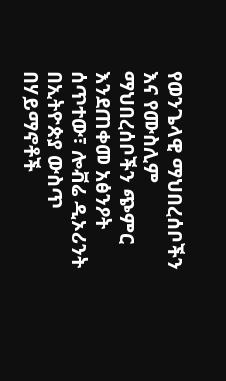የወንጌላዊ ማህበረሰቦችን እና የሙስሊም ማህበረሰቦችን ጭምር እንደጠቀመ አፅንዖት ሰጥተው፣ ሎቭሬ ዲኦሪንት በኢትዮጵያ ውስጥ በሃይማኖቶች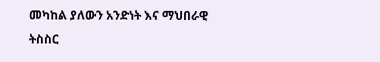መካከል ያለውን አንድነት እና ማህበራዊ ትስስር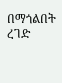በማጎልበት ረገድ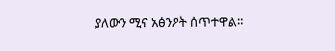ያለውን ሚና አፅንዖት ሰጥተዋል።